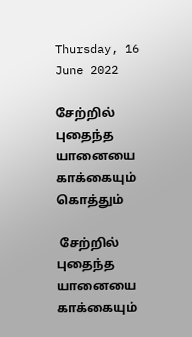Thursday, 16 June 2022

சேற்றில் புதைந்த யானையை காக்கையும் கொத்தும்

 சேற்றில் புதைந்த யானையை காக்கையும்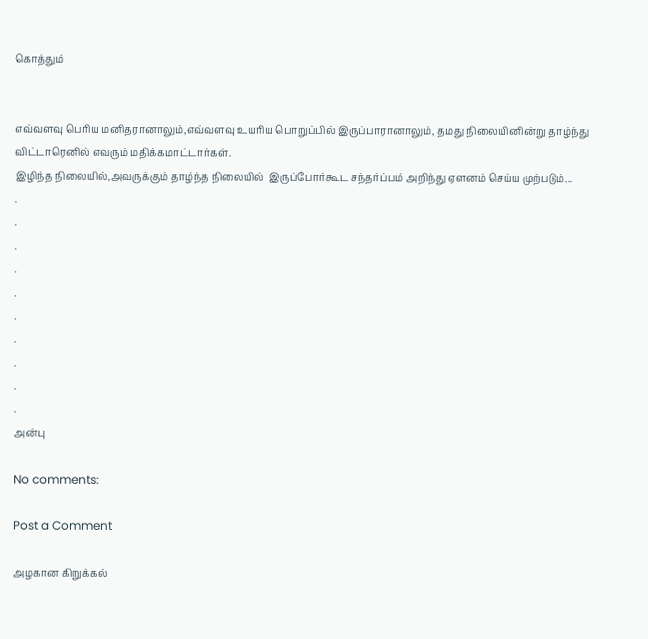கொத்தும்


எவ்வளவு பெரிய மனிதரானாலும்,எவ்வளவு உயரிய பொறுப்பில் இருப்பாரானாலும், தமது நிலையினின்று தாழ்ந்து விட்டாரெனில் எவரும் மதிக்கமாட்டார்கள்.
இழிந்த நிலையில்,அவருக்கும் தாழ்ந்த நிலையில்  இருப்போர்கூட சந்தர்ப்பம் அறிந்து ஏளனம் செய்ய முற்படும்...
.
.
.
.
.
.
.
.
.
.
அன்பு

No comments:

Post a Comment

அழகான கிறுக்கல்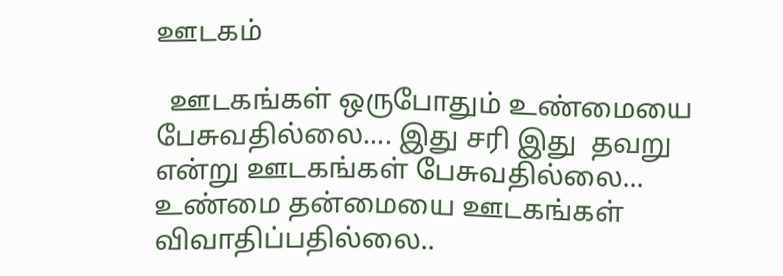ஊடகம்

  ஊடகங்கள் ஒருபோதும் உண்மையை பேசுவதில்லை.... இது சரி இது  தவறு என்று ஊடகங்கள் பேசுவதில்லை... உண்மை தன்மையை ஊடகங்கள் விவாதிப்பதில்லை..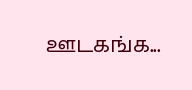ஊடகங்க...